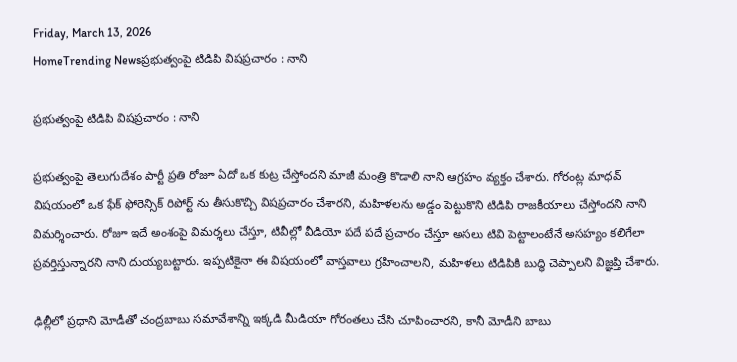Friday, March 13, 2026
HomeTrending Newsప్రభుత్వంపై టిడిపి విషప్రచారం : నాని

ప్రభుత్వంపై టిడిపి విషప్రచారం : నాని

ప్రభుత్వంపై తెలుగుదేశం పార్టీ ప్రతి రోజూ ఏదో ఒక కుట్ర చేస్తోందని మాజీ మంత్రి కొడాలి నాని ఆగ్రహం వ్యక్తం చేశారు. గోరంట్ల మాధవ్ విషయంలో ఒక ఫేక్ ఫోరెన్సిక్ రిపోర్ట్ ను తీసుకొచ్చి విషప్రచారం చేశారని, మహిళలను అడ్డం పెట్టుకొని టిడిపి రాజకీయాలు చేస్తోందని నాని విమర్శించారు. రోజూ ఇదే అంశంపై విమర్శలు చేస్తూ, టివీల్లో వీడియో పదే పదే ప్రచారం చేస్తూ అసలు టివి పెట్టాలంటేనే అసహ్యం కలిగేలా ప్రవర్తిస్తున్నారని నాని దుయ్యబట్టారు. ఇప్పటికైనా ఈ విషయంలో వాస్తవాలు గ్రహించాలని, మహిళలు టిడిపికి బుద్ధి చెప్పాలని విజ్ఞప్తి చేశారు.

ఢిల్లీలో ప్రధాని మోడీతో చంద్రబాబు సమావేశాన్ని ఇక్కడి మీడియా గోరంతలు చేసి చూపించారని, కానీ మోడీని బాబు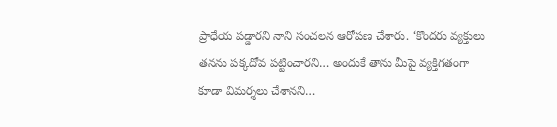ప్రాధేయ పడ్డారని నాని సంచలన ఆరోపణ చేశారు. ‘కొందరు వ్యక్తులు తనను పక్కదోవ పట్టించారని… అందుకే తాను మీపై వ్యక్తిగతంగా కూడా విమర్శలు చేశానని…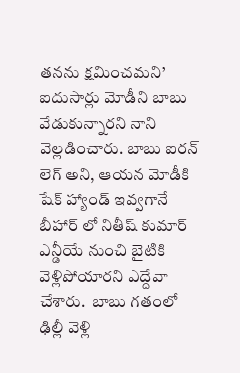తనను క్షమించమని’ ఐదుసార్లు మోడీని బాబు వేడుకున్నారని నాని వెల్లడించారు. బాబు ఐరన్ లెగ్ అని, ఆయన మోడీకి షేక్ హ్యాండ్ ఇవ్వగానే బీహార్ లో నితీష్ కుమార్ ఎన్డీయే నుంచి బైటికి వెళ్లిపోయారని ఎద్దేవా చేశారు.  బాబు గతంలో ఢిల్లీ వెళ్లి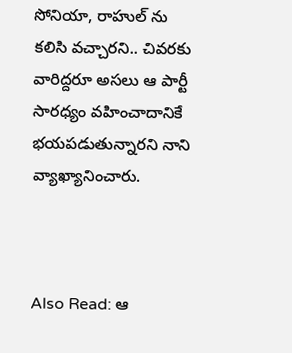సోనియా, రాహుల్ ను కలిసి వచ్చారని.. చివరకు వారిద్దరూ అసలు ఆ పార్టీ సారధ్యం వహించాదానికే భయపడుతున్నారని నాని వ్యాఖ్యానించారు.



Also Read: ఆ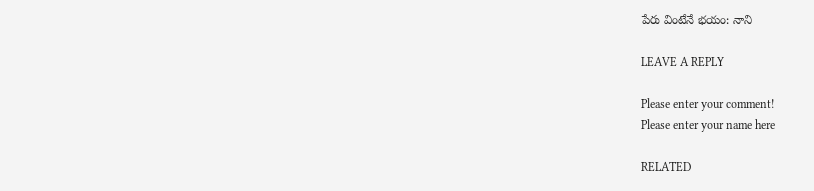పేరు వింటేనే భయం: నాని

LEAVE A REPLY

Please enter your comment!
Please enter your name here

RELATED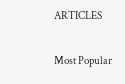ARTICLES

Most Popular